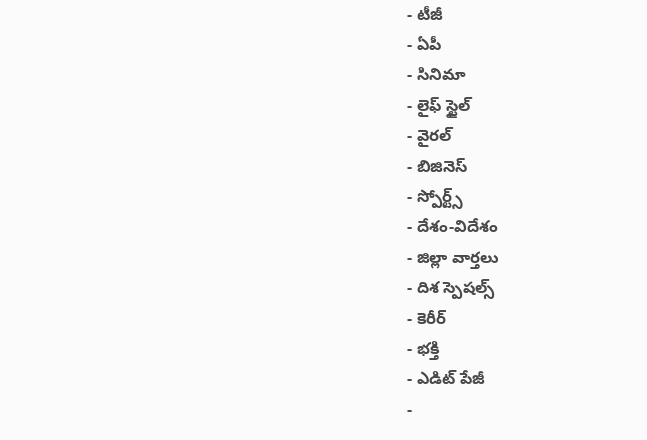- టీజీ
- ఏపీ
- సినిమా
- లైఫ్ స్టైల్
- వైరల్
- బిజినెస్
- స్పోర్ట్స్
- దేశం-విదేశం
- జిల్లా వార్తలు
- దిశ స్పెషల్స్
- కెరీర్
- భక్తి
- ఎడిట్ పేజీ
-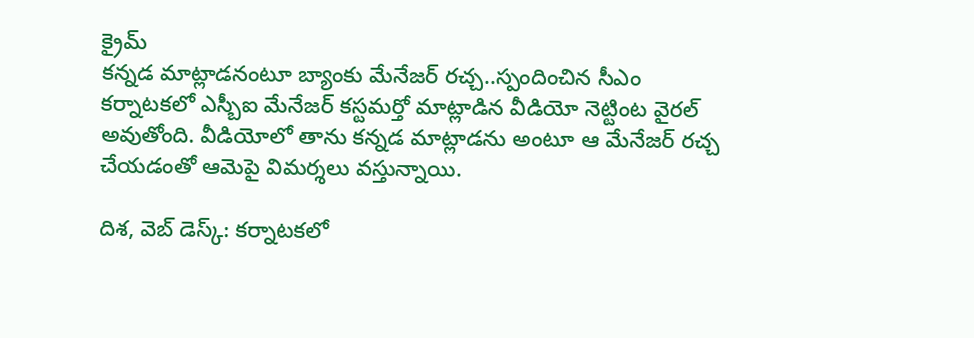క్రైమ్
కన్నడ మాట్లాడనంటూ బ్యాంకు మేనేజర్ రచ్చ..స్పందించిన సీఎం
కర్నాటకలో ఎస్బీఐ మేనేజర్ కస్టమర్తో మాట్లాడిన వీడియో నెట్టింట వైరల్ అవుతోంది. వీడియోలో తాను కన్నడ మాట్లాడను అంటూ ఆ మేనేజర్ రచ్చ చేయడంతో ఆమెపై విమర్శలు వస్తున్నాయి.

దిశ, వెబ్ డెస్క్: కర్నాటకలో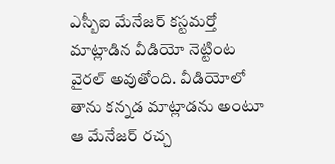ఎస్బీఐ మేనేజర్ కస్టమర్తో మాట్లాడిన వీడియో నెట్టింట వైరల్ అవుతోంది. వీడియోలో తాను కన్నడ మాట్లాడను అంటూ ఆ మేనేజర్ రచ్చ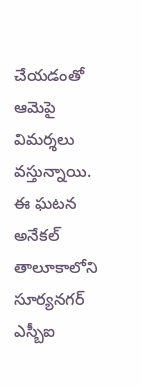చేయడంతో ఆమెపై విమర్శలు వస్తున్నాయి. ఈ ఘటన అనేకల్ తాలూకాలోని సూర్యనగర్ ఎస్బీఐ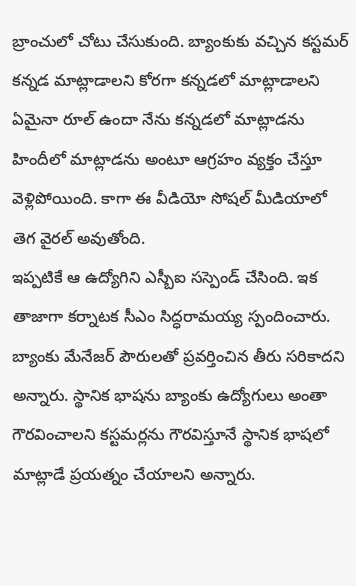బ్రాంచులో చోటు చేసుకుంది. బ్యాంకుకు వచ్చిన కస్టమర్ కన్నడ మాట్లాడాలని కోరగా కన్నడలో మాట్లాడాలని ఏమైనా రూల్ ఉందా నేను కన్నడలో మాట్లాడను హిందీలో మాట్లాడను అంటూ ఆగ్రహం వ్యక్తం చేస్తూ వెళ్లిపోయింది. కాగా ఈ వీడియో సోషల్ మీడియాలో తెగ వైరల్ అవుతోంది.
ఇప్పటికే ఆ ఉద్యోగిని ఎస్బీఐ సస్పెండ్ చేసింది. ఇక తాజాగా కర్నాటక సీఎం సిద్ధరామయ్య స్పందించారు. బ్యాంకు మేనేజర్ పౌరులతో ప్రవర్తించిన తీరు సరికాదని అన్నారు. స్థానిక భాషను బ్యాంకు ఉద్యోగులు అంతా గౌరవించాలని కస్టమర్లను గౌరవిస్తూనే స్థానిక భాషలో మాట్లాడే ప్రయత్నం చేయాలని అన్నారు.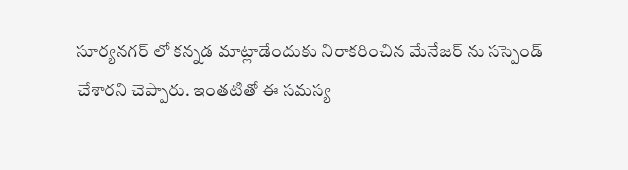సూర్యనగర్ లో కన్నడ మాట్లాడేందుకు నిరాకరించిన మేనేజర్ ను సస్పెండ్ చేశారని చెప్పారు. ఇంతటితో ఈ సమస్య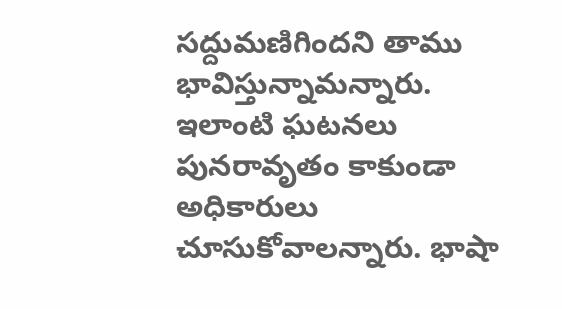సద్దుమణిగిందని తాము భావిస్తున్నామన్నారు. ఇలాంటి ఘటనలు పునరావృతం కాకుండా అధికారులు చూసుకోవాలన్నారు. భాషా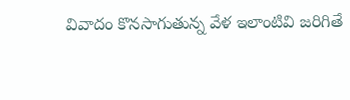వివాదం కొనసాగుతున్న వేళ ఇలాంటివి జరిగితే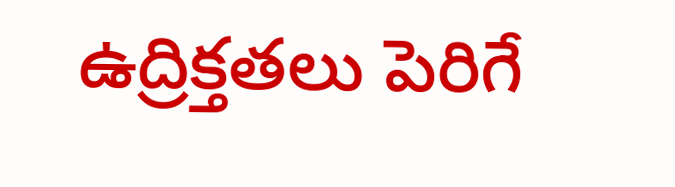ఉద్రిక్తతలు పెరిగే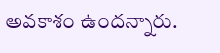అవకాశం ఉందన్నారు.